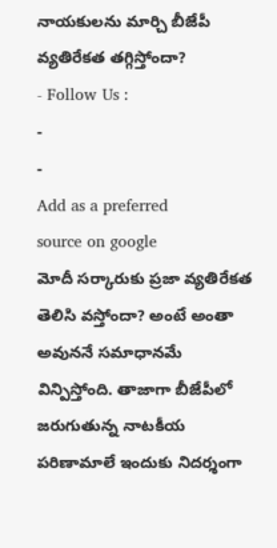నాయకులను మార్చి బీజేపీ వ్యతిరేకత తగ్గిస్తోందా?
- Follow Us :
-
-
Add as a preferred
source on google
మోదీ సర్కారుకు ప్రజా వ్యతిరేకత తెలిసి వస్తోందా? అంటే అంతా అవుననే సమాధానమే విన్పిస్తోంది. తాజాగా బీజేపీలో జరుగుతున్న నాటకీయ పరిణామాలే ఇందుకు నిదర్శంగా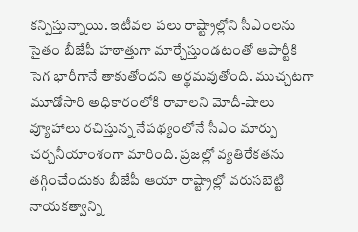కన్పిస్తున్నాయి. ఇటీవల పలు రాష్ట్రాల్లోని సీఎంలను సైతం బీజేపీ హఠాత్తుగా మార్చేస్తుండటంతో ఆపార్టీకి సెగ భారీగానే తాకుతోందని అర్థమవుతోంది. ముచ్చటగా మూడోసారి అధికారంలోకి రావాలని మోదీ-షాలు వ్యూహాలు రచిస్తున్న నేపథ్యంలోనే సీఎం మార్పు చర్చనీయాంశంగా మారింది. ప్రజల్లో వ్యతిరేకతను తగ్గించేందుకు బీజేపీ ఆయా రాష్ట్రాల్లో వరుసబెట్టి నాయకత్వాన్ని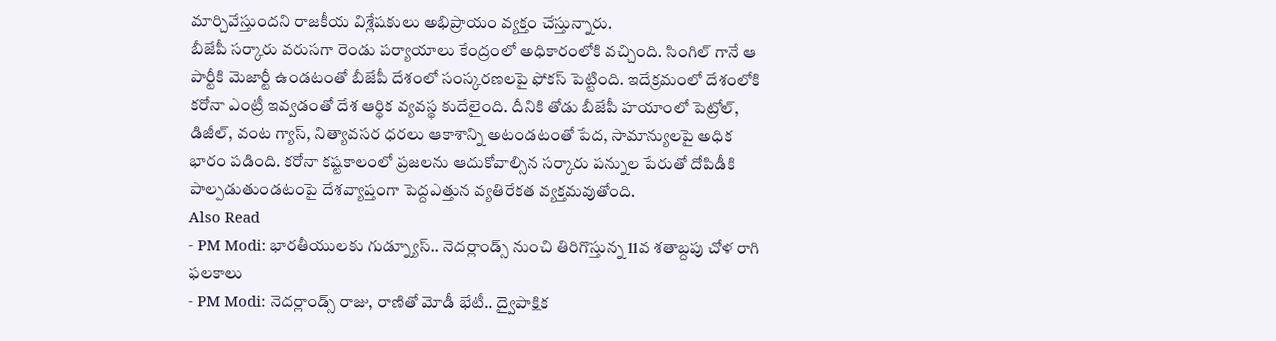మార్చివేస్తుందని రాజకీయ విశ్లేషకులు అభిప్రాయం వ్యక్తం చేస్తున్నారు.
బీజేపీ సర్కారు వరుసగా రెండు పర్యాయాలు కేంద్రంలో అధికారంలోకి వచ్చింది. సింగిల్ గానే ఆ పార్టీకి మెజార్టీ ఉండటంతో బీజేపీ దేశంలో సంస్కరణలపై ఫోకస్ పెట్టింది. ఇదేక్రమంలో దేశంలోకి కరోనా ఎంట్రీ ఇవ్వడంతో దేశ ఆర్థిక వ్యవస్థ కుదేలైంది. దీనికి తోడు బీజేపీ హయాంలో పెట్రోల్, డిజీల్, వంట గ్యాస్, నిత్యావసర ధరలు ఆకాశాన్ని అటండటంతో పేద, సామాన్యులపై అధిక భారం పడింది. కరోనా కష్టకాలంలో ప్రజలను ఆదుకోవాల్సిన సర్కారు పన్నుల పేరుతో దోపిడీకి పాల్పడుతుండటంపై దేశవ్యాప్తంగా పెద్దఎత్తున వ్యతిరేకత వ్యక్తమవుతోంది.
Also Read
- PM Modi: భారతీయులకు గుడ్న్యూస్.. నెదర్లాండ్స్ నుంచి తిరిగొస్తున్న 11వ శతాబ్దపు చోళ రాగి ఫలకాలు
- PM Modi: నెదర్లాండ్స్ రాజు, రాణితో మోడీ భేటీ.. ద్వైపాక్షిక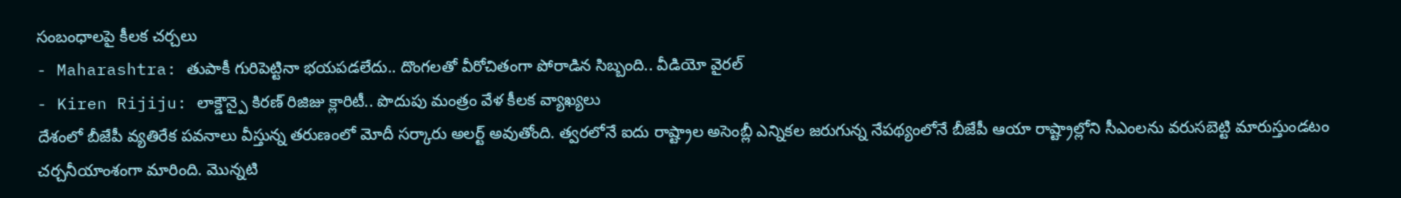సంబంధాలపై కీలక చర్చలు
- Maharashtra: తుపాకీ గురిపెట్టినా భయపడలేదు.. దొంగలతో వీరోచితంగా పోరాడిన సిబ్బంది.. వీడియో వైరల్
- Kiren Rijiju: లాక్డౌన్పై కిరణ్ రిజిజు క్లారిటీ.. పొదుపు మంత్రం వేళ కీలక వ్యాఖ్యలు
దేశంలో బీజేపీ వ్యతిరేక పవనాలు వీస్తున్న తరుణంలో మోదీ సర్కారు అలర్ట్ అవుతోంది. త్వరలోనే ఐదు రాష్ట్రాల అసెంబ్లీ ఎన్నికల జరుగున్న నేపథ్యంలోనే బీజేపీ ఆయా రాష్ట్రాల్లోని సీఎంలను వరుసబెట్టి మారుస్తుండటం చర్చనీయాంశంగా మారింది. మొన్నటి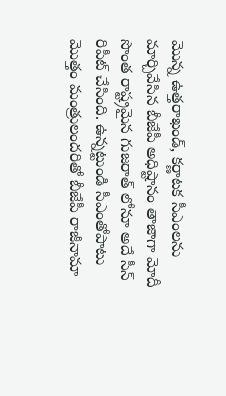మొన్న ఉత్తరాఖండ్, కర్ణాటక సీఎంలను మార్చివేసిన బీజేపీ అధిష్టానం తాజాగా మోదీ సొంత రాష్ట్రమైన గుజరాత్ లోనూ అదే సీన్ రిపీట్ చేసింది. ఉన్నట్టుండి సీఎంతోపాటు మొత్తం మంత్రులందరితో బీజేపీ రాజీనామా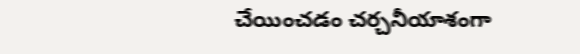చేయించడం చర్చనీయాశంగా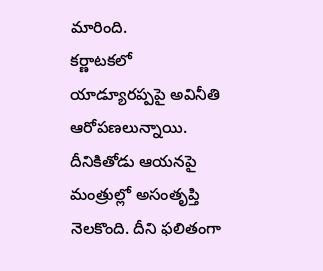మారింది.
కర్ణాటకలో యాడ్యూరప్పపై అవినీతి ఆరోపణలున్నాయి. దీనికితోడు ఆయనపై మంత్రుల్లో అసంతృప్తి నెలకొంది. దీని ఫలితంగా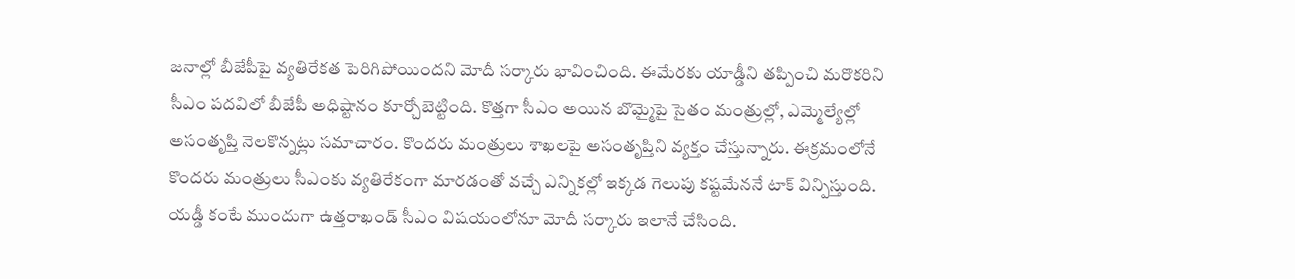జనాల్లో బీజేపీపై వ్యతిరేకత పెరిగిపోయిందని మోదీ సర్కారు భావించింది. ఈమేరకు యాడ్డీని తప్పించి మరొకరిని సీఎం పదవిలో బీజేపీ అధిష్టానం కూర్చోబెట్టింది. కొత్తగా సీఎం అయిన బొమ్మైపై సైతం మంత్రుల్లో, ఎమ్మెల్యేల్లో అసంతృప్తి నెలకొన్నట్లు సమాచారం. కొందరు మంత్రులు శాఖలపై అసంతృప్తిని వ్యక్తం చేస్తున్నారు. ఈక్రమంలోనే కొందరు మంత్రులు సీఎంకు వ్యతిరేకంగా మారడంతో వచ్చే ఎన్నికల్లో ఇక్కడ గెలుపు కష్టమేననే టాక్ విన్పిస్తుంది.
యడ్డీ కంటే ముందుగా ఉత్తరాఖండ్ సీఎం విషయంలోనూ మోదీ సర్కారు ఇలానే చేసింది.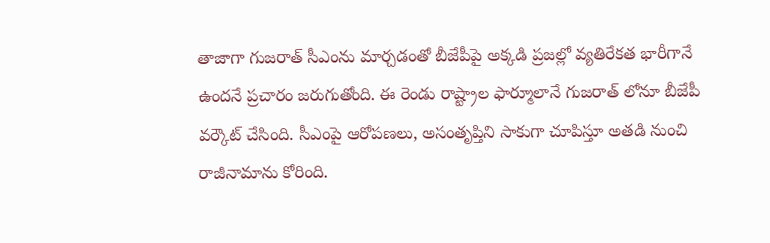తాజాగా గుజరాత్ సీఎంను మార్చడంతో బీజేపీపై అక్కడి ప్రజల్లో వ్యతిరేకత భారీగానే ఉందనే ప్రచారం జరుగుతోంది. ఈ రెండు రాష్ట్రాల ఫార్మూలానే గుజరాత్ లోనూ బీజేపీ వర్కౌట్ చేసింది. సీఎంపై ఆరోపణలు, అసంతృప్తిని సాకుగా చూపిస్తూ అతడి నుంచి రాజీనామాను కోరింది.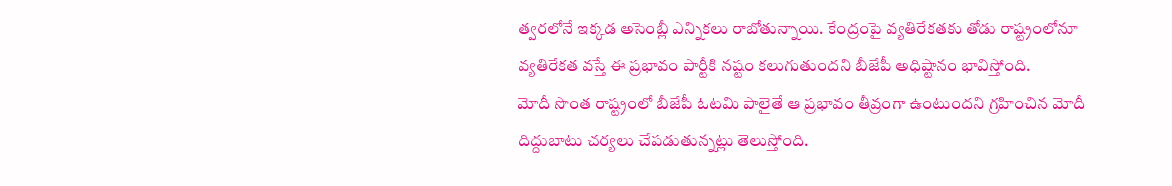త్వరలోనే ఇక్కడ అసెంబ్లీ ఎన్నికలు రాబోతున్నాయి. కేంద్రంపై వ్యతిరేకతకు తోడు రాష్ట్రంలోనూ వ్యతిరేకత వస్తే ఈ ప్రభావం పార్టీకి నష్టం కలుగుతుందని బీజేపీ అధిష్టానం భావిస్తోంది.
మోదీ సొంత రాష్ట్రంలో బీజేపీ ఓటమి పాలైతే ఆ ప్రభావం తీవ్రంగా ఉంటుందని గ్రహించిన మోదీ దిద్దుబాటు చర్యలు చేపడుతున్నట్లు తెలుస్తోంది.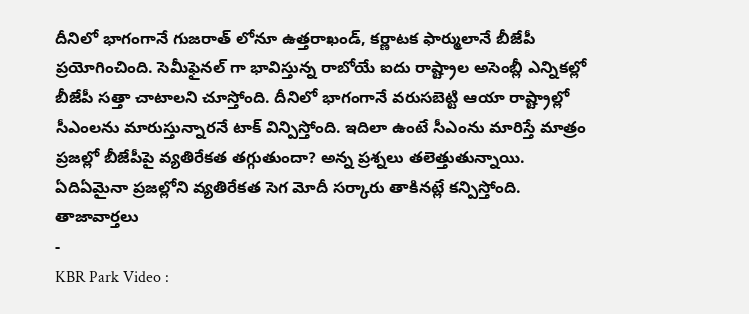దీనిలో భాగంగానే గుజరాత్ లోనూ ఉత్తరాఖండ్, కర్ణాటక ఫార్ములానే బీజేపీ ప్రయోగించింది. సెమీఫైనల్ గా భావిస్తున్న రాబోయే ఐదు రాష్ట్రాల అసెంబ్లీ ఎన్నికల్లో బీజేపీ సత్తా చాటాలని చూస్తోంది. దీనిలో భాగంగానే వరుసబెట్టి ఆయా రాష్ట్రాల్లో సీఎంలను మారుస్తున్నారనే టాక్ విన్పిస్తోంది. ఇదిలా ఉంటే సీఎంను మారిస్తే మాత్రం ప్రజల్లో బీజేపీపై వ్యతిరేకత తగ్గుతుందా? అన్న ప్రశ్నలు తలెత్తుతున్నాయి. ఏదిఏమైనా ప్రజల్లోని వ్యతిరేకత సెగ మోదీ సర్కారు తాకినట్లే కన్పిస్తోంది.
తాజావార్తలు
-
KBR Park Video :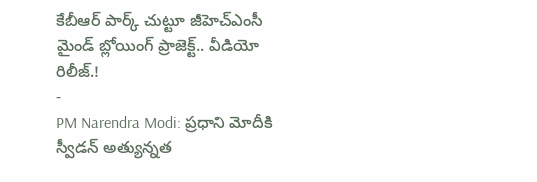కేబీఆర్ పార్క్ చుట్టూ జీహెచ్ఎంసీ మైండ్ బ్లోయింగ్ ప్రాజెక్ట్.. వీడియో రిలీజ్.!
-
PM Narendra Modi: ప్రధాని మోదీకి స్వీడన్ అత్యున్నత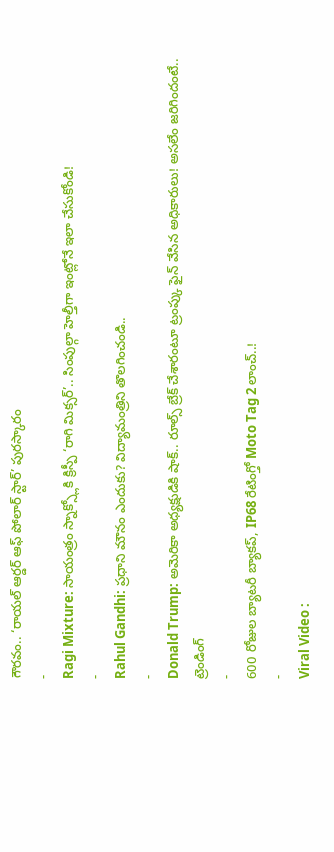గౌరవం.. ‘రాయల్ ఆర్డర్ ఆఫ్ పోలార్ స్టార్’ పురస్కారం
-
Ragi Mixture: సాయంత్రం స్నాక్స్లోకి క్రిస్పీ ‘రాగి మిక్సర్’.. సింపుల్గా హెల్తీగా ఇంట్లోనే ఇలా చేసుకోండి!
-
Rahul Gandhi: ప్రధాని మౌనం ఎందుకు? విద్యామంత్రిని తొలగించండి..
-
Donald Trump: అమెరికా అధ్యక్షుడికి షాక్.. రూల్స్ బ్రేక్ చేశారంటూ ట్రంప్కు ఫైన్ వేసిన అధికారులు! అసలేం జరిగిందంటే..
ట్రెండింగ్
-
600 రోజుల బ్యాటరీ బ్యాకప్, IP68 రేటింగ్తో Moto Tag 2 లాంచ్..!
-
Viral Video :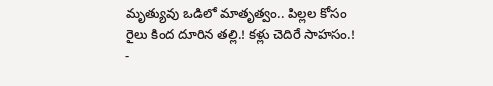మృత్యువు ఒడిలో మాతృత్వం.. పిల్లల కోసం రైలు కింద దూరిన తల్లి.! కళ్లు చెదిరే సాహసం.!
-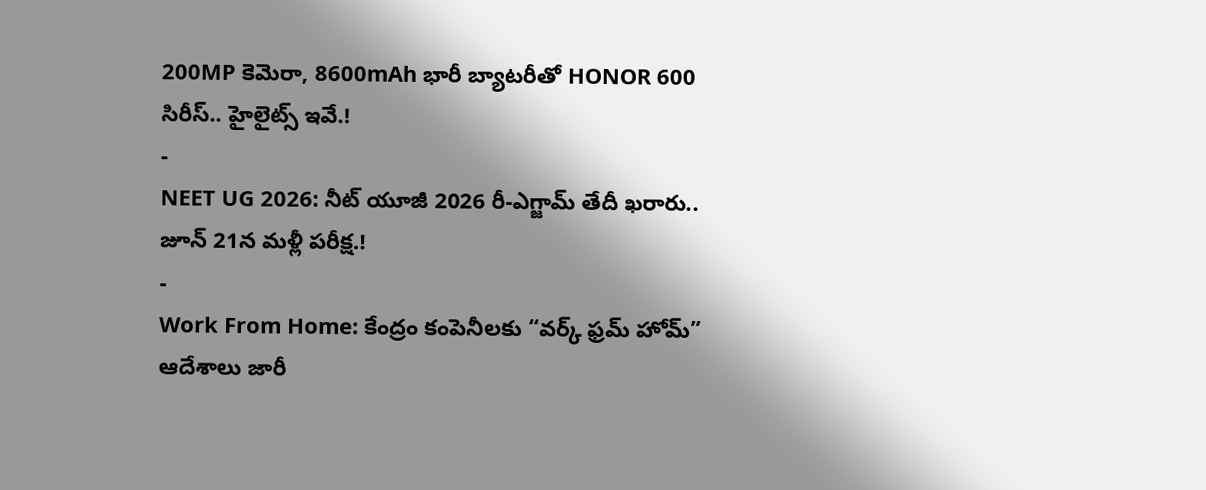200MP కెమెరా, 8600mAh భారీ బ్యాటరీతో HONOR 600 సిరీస్.. హైలైట్స్ ఇవే.!
-
NEET UG 2026: నీట్ యూజీ 2026 రీ-ఎగ్జామ్ తేదీ ఖరారు.. జూన్ 21న మళ్లీ పరీక్ష.!
-
Work From Home: కేంద్రం కంపెనీలకు “వర్క్ ఫ్రమ్ హోమ్” ఆదేశాలు జారీ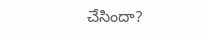చేసిందా?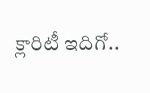క్లారిటీ ఇదిగో..